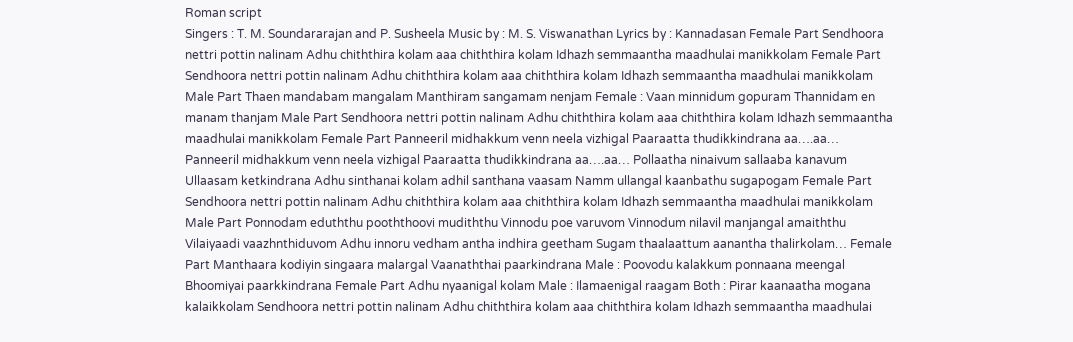Roman script
Singers : T. M. Soundararajan and P. Susheela Music by : M. S. Viswanathan Lyrics by : Kannadasan Female Part Sendhoora nettri pottin nalinam Adhu chiththira kolam aaa chiththira kolam Idhazh semmaantha maadhulai manikkolam Female Part Sendhoora nettri pottin nalinam Adhu chiththira kolam aaa chiththira kolam Idhazh semmaantha maadhulai manikkolam Male Part Thaen mandabam mangalam Manthiram sangamam nenjam Female : Vaan minnidum gopuram Thannidam en manam thanjam Male Part Sendhoora nettri pottin nalinam Adhu chiththira kolam aaa chiththira kolam Idhazh semmaantha maadhulai manikkolam Female Part Panneeril midhakkum venn neela vizhigal Paaraatta thudikkindrana aa….aa… Panneeril midhakkum venn neela vizhigal Paaraatta thudikkindrana aa….aa… Pollaatha ninaivum sallaaba kanavum Ullaasam ketkindrana Adhu sinthanai kolam adhil santhana vaasam Namm ullangal kaanbathu sugapogam Female Part Sendhoora nettri pottin nalinam Adhu chiththira kolam aaa chiththira kolam Idhazh semmaantha maadhulai manikkolam Male Part Ponnodam eduththu pooththoovi mudiththu Vinnodu poe varuvom Vinnodum nilavil manjangal amaiththu Vilaiyaadi vaazhnthiduvom Adhu innoru vedham antha indhira geetham Sugam thaalaattum aanantha thalirkolam… Female Part Manthaara kodiyin singaara malargal Vaanaththai paarkindrana Male : Poovodu kalakkum ponnaana meengal Bhoomiyai paarkkindrana Female Part Adhu nyaanigal kolam Male : Ilamaenigal raagam Both : Pirar kaanaatha mogana kalaikkolam Sendhoora nettri pottin nalinam Adhu chiththira kolam aaa chiththira kolam Idhazh semmaantha maadhulai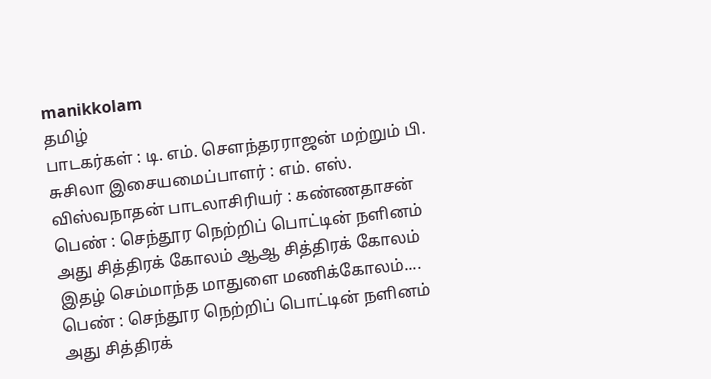manikkolam
தமிழ்
பாடகர்கள் : டி. எம். சௌந்தரராஜன் மற்றும் பி. சுசிலா இசையமைப்பாளர் : எம். எஸ். விஸ்வநாதன் பாடலாசிரியர் : கண்ணதாசன் பெண் : செந்தூர நெற்றிப் பொட்டின் நளினம் அது சித்திரக் கோலம் ஆஆ சித்திரக் கோலம் இதழ் செம்மாந்த மாதுளை மணிக்கோலம்.... பெண் : செந்தூர நெற்றிப் பொட்டின் நளினம் அது சித்திரக்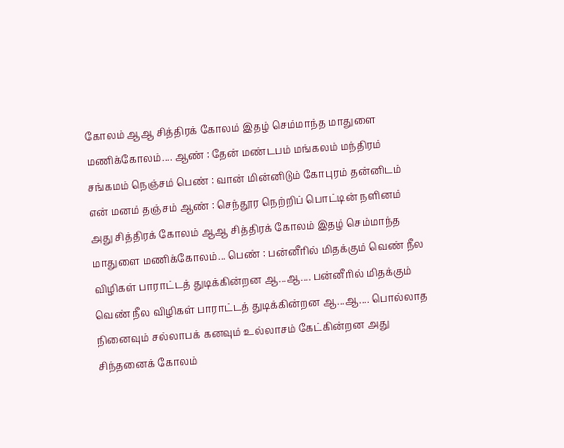கோலம் ஆஆ சித்திரக் கோலம் இதழ் செம்மாந்த மாதுளை மணிக்கோலம்.... ஆண் : தேன் மண்டபம் மங்கலம் மந்திரம் சங்கமம் நெஞ்சம் பெண் : வான் மின்னிடும் கோபுரம் தன்னிடம் என் மனம் தஞ்சம் ஆண் : செந்தூர நெற்றிப் பொட்டின் நளினம் அது சித்திரக் கோலம் ஆஆ சித்திரக் கோலம் இதழ் செம்மாந்த மாதுளை மணிக்கோலம்... பெண் : பன்னீரில் மிதக்கும் வெண் நீல விழிகள் பாராட்டத் துடிக்கின்றன ஆ...ஆ.... பன்னீரில் மிதக்கும் வெண் நீல விழிகள் பாராட்டத் துடிக்கின்றன ஆ...ஆ.... பொல்லாத நினைவும் சல்லாபக் கனவும் உல்லாசம் கேட்கின்றன அது சிந்தனைக் கோலம்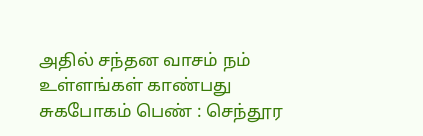அதில் சந்தன வாசம் நம் உள்ளங்கள் காண்பது சுகபோகம் பெண் : செந்தூர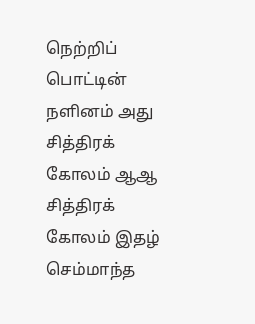நெற்றிப் பொட்டின் நளினம் அது சித்திரக் கோலம் ஆஆ சித்திரக் கோலம் இதழ் செம்மாந்த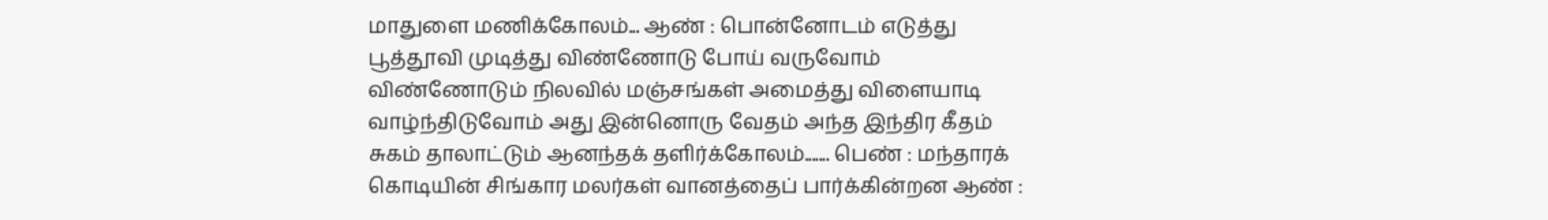மாதுளை மணிக்கோலம்... ஆண் : பொன்னோடம் எடுத்து பூத்தூவி முடித்து விண்ணோடு போய் வருவோம் விண்ணோடும் நிலவில் மஞ்சங்கள் அமைத்து விளையாடி வாழ்ந்திடுவோம் அது இன்னொரு வேதம் அந்த இந்திர கீதம் சுகம் தாலாட்டும் ஆனந்தக் தளிர்க்கோலம்....... பெண் : மந்தாரக் கொடியின் சிங்கார மலர்கள் வானத்தைப் பார்க்கின்றன ஆண் :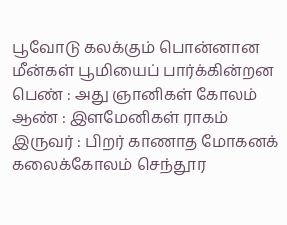பூவோடு கலக்கும் பொன்னான மீன்கள் பூமியைப் பார்க்கின்றன பெண் : அது ஞானிகள் கோலம் ஆண் : இளமேனிகள் ராகம் இருவர் : பிறர் காணாத மோகனக் கலைக்கோலம் செந்தூர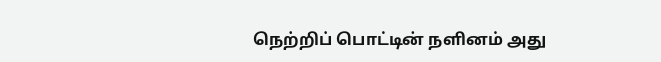நெற்றிப் பொட்டின் நளினம் அது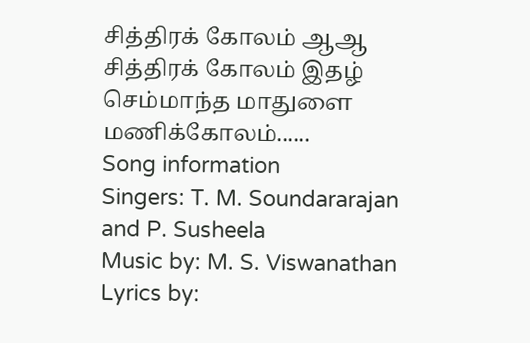சித்திரக் கோலம் ஆஆ சித்திரக் கோலம் இதழ் செம்மாந்த மாதுளை மணிக்கோலம்......
Song information
Singers: T. M. Soundararajan and P. Susheela
Music by: M. S. Viswanathan
Lyrics by: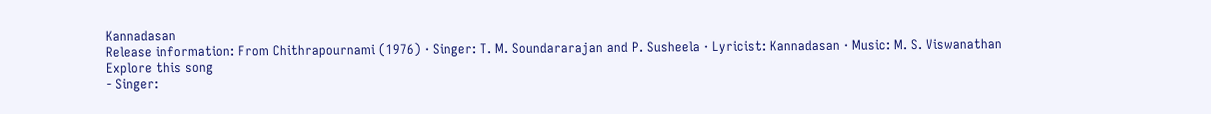Kannadasan
Release information: From Chithrapournami (1976) · Singer: T. M. Soundararajan and P. Susheela · Lyricist: Kannadasan · Music: M. S. Viswanathan
Explore this song
- Singer: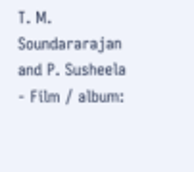T. M. Soundararajan and P. Susheela
- Film / album: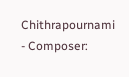Chithrapournami
- Composer: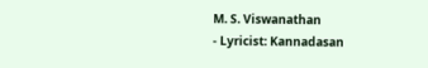M. S. Viswanathan
- Lyricist: Kannadasan